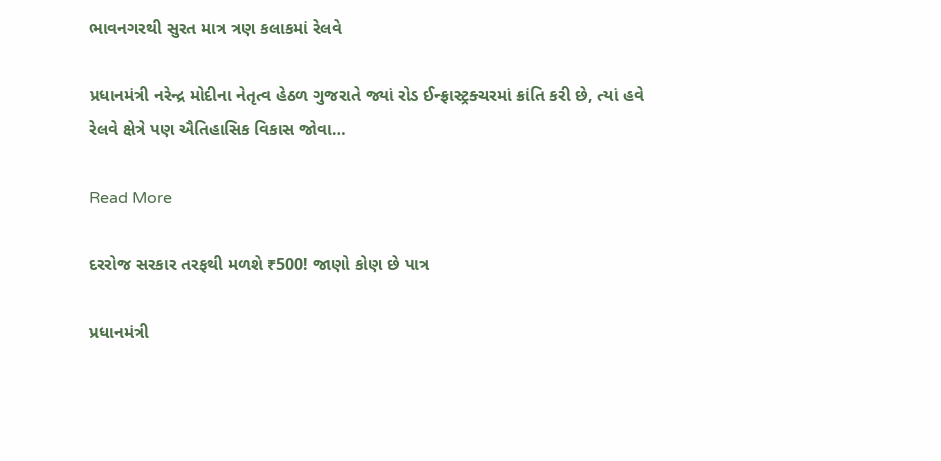ભાવનગરથી સુરત માત્ર ત્રણ કલાકમાં રેલવે

પ્રધાનમંત્રી નરેન્દ્ર મોદીના નેતૃત્વ હેઠળ ગુજરાતે જ્યાં રોડ ઈન્ફ્રાસ્ટ્રક્ચરમાં ક્રાંતિ કરી છે, ત્યાં હવે રેલવે ક્ષેત્રે પણ ઐતિહાસિક વિકાસ જોવા…

Read More

દરરોજ સરકાર તરફથી મળશે ₹500! જાણો કોણ છે પાત્ર

પ્રધાનમંત્રી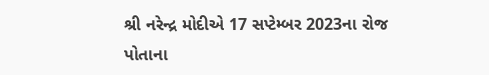શ્રી નરેન્દ્ર મોદીએ 17 સપ્ટેમ્બર 2023ના રોજ પોતાના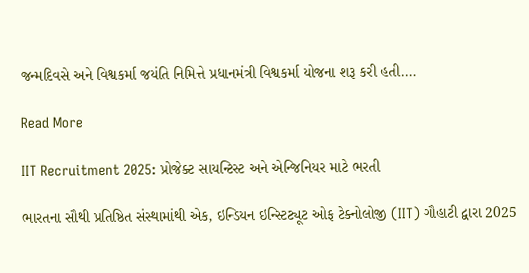જન્મદિવસે અને વિશ્વકર્મા જયંતિ નિમિત્તે પ્રધાનમંત્રી વિશ્વકર્મા યોજના શરૂ કરી હતી.…

Read More

IIT Recruitment 2025: પ્રોજેક્ટ સાયન્ટિસ્ટ અને એન્જિનિયર માટે ભરતી

ભારતના સૌથી પ્રતિષ્ઠિત સંસ્થામાંથી એક, ઇન્ડિયન ઇન્સ્ટિટ્યૂટ ઓફ ટેક્નોલોજી (IIT) ગૌહાટી દ્વારા 2025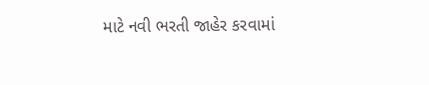માટે નવી ભરતી જાહેર કરવામાં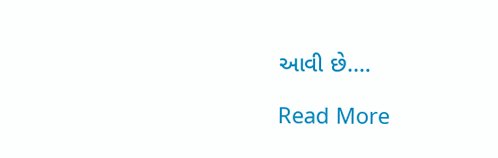આવી છે.…

Read More